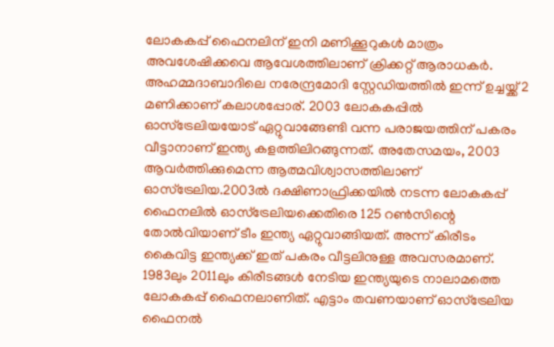ലോകകപ്പ് ഫൈനലിന് ഇനി മണിക്കൂറുകൾ മാത്രം അവശേഷിക്കവെ ആവേശത്തിലാണ് ക്രിക്കറ്റ് ആരാധകർ. അഹമ്മദാബാദിലെ നരേന്ദ്രമോദി സ്റ്റേഡിയത്തിൽ ഇന്ന് ഉച്ചയ്ക്ക് 2 മണിക്കാണ് കലാശപ്പോര്. 2003 ലോകകപ്പിൽ ഓസ്ട്രേലിയയോട് ഏറ്റുവാങ്ങേണ്ടി വന്ന പരാജയത്തിന് പകരം വീട്ടാനാണ് ഇന്ത്യ കളത്തിലിറങ്ങുന്നത്. അതേസമയം, 2003 ആവർത്തിക്കുമെന്ന ആത്മവിശ്വാസത്തിലാണ് ഓസ്ട്രേലിയ.2003ൽ ദക്ഷിണാഫ്രിക്കയിൽ നടന്ന ലോകകപ്പ് ഫൈനലിൽ ഓസ്ട്രേലിയക്കെതിരെ 125 റൺസിന്റെ തോൽവിയാണ് ടീം ഇന്ത്യ ഏറ്റുവാങ്ങിയത്. അന്ന് കിരീടം കൈവിട്ട ഇന്ത്യക്ക് ഇത് പകരം വീട്ടലിനുള്ള അവസരമാണ്. 1983ലും 2011ലും കിരീടങ്ങൾ നേടിയ ഇന്ത്യയുടെ നാലാമത്തെ ലോകകപ്പ് ഫൈനലാണിത്. എട്ടാം തവണയാണ് ഓസ്‌ട്രേലിയ ഫൈനൽ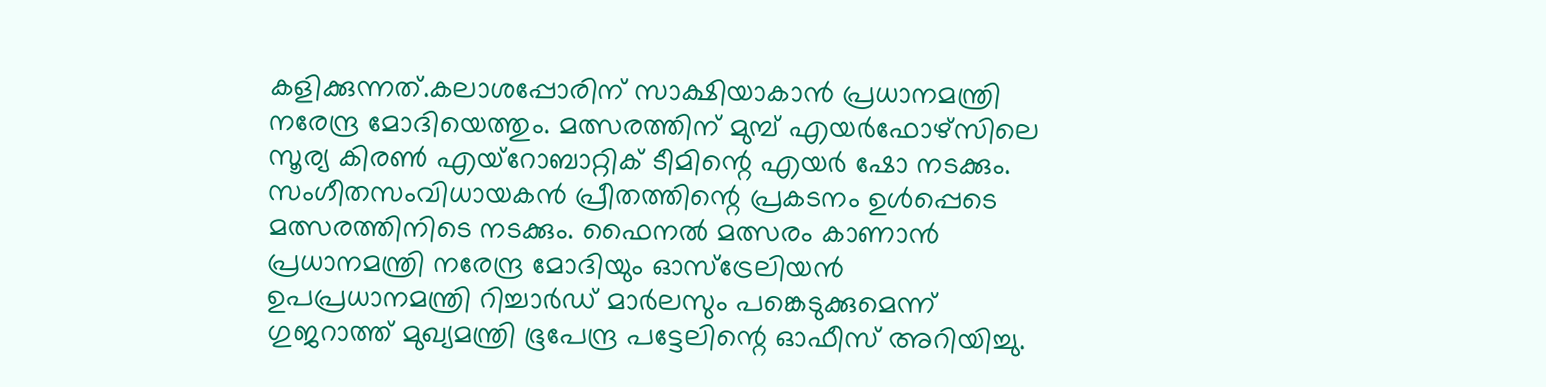കളിക്കുന്നത്.കലാശപ്പോരിന് സാക്ഷിയാകാൻ പ്രധാനമന്ത്രി നരേന്ദ്ര മോദിയെത്തും. മത്സരത്തിന് മുമ്പ് എയർഫോഴ്സിലെ സൂര്യ കിരൺ എയ്റോബാറ്റിക് ടീമിന്റെ എയർ ഷോ നടക്കും. സംഗീതസംവിധായകൻ പ്രീതത്തിന്റെ പ്രകടനം ഉൾപ്പെടെ മത്സരത്തിനിടെ നടക്കും. ഫൈനൽ മത്സരം കാണാൻ പ്രധാനമന്ത്രി നരേന്ദ്ര മോദിയും ഓസ്ട്രേലിയൻ ഉപപ്രധാനമന്ത്രി റിച്ചാർഡ് മാർലസും പങ്കെടുക്കുമെന്ന് ഗുജറാത്ത് മുഖ്യമന്ത്രി ഭൂപേന്ദ്ര പട്ടേലിന്റെ ഓഫീസ് അറിയിച്ചു.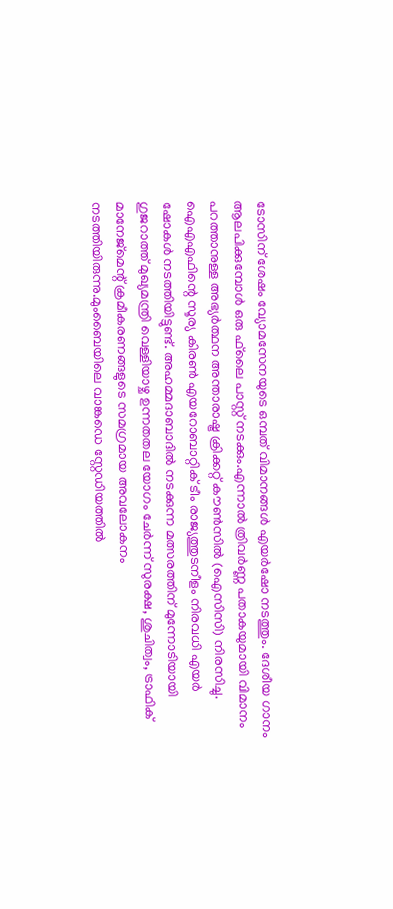ടോസിന് ശേഷം വ്യോമസേനയുടെ ഒമ്പത് വിമാനങ്ങൾ എയർഷോ നടത്തും. ദേശീയ ഗാനം ആലപിക്കുമ്പോൾ ഒരു ഫ്‌ലൈ പാസ്റ്റ് നടക്കും.എന്നാൽ ത്രിവർണ്ണ പതാകയുമായി വിമാനം പറത്താനുള്ള അഭ്യർത്ഥന അന്താരാഷ്ട്ര ക്രിക്കറ്റ് കൗൺസിൽ (ഐസിസി) നിരസിച്ചു. ഐഎഎഫിന്റെ സൂര്യ കിരൺ എയറോബാറ്റിക് ടീം രാജ്യത്തുടനീളം നിരവധി എയർ ഷോകൾ നടത്തിയിട്ടുണ്ട്. അഹമ്മദാബാദിൽ നടക്കുന്ന മത്സരത്തിന് മുന്നോടിയായി ഗുജറാത്ത് മുഖ്യമന്ത്രി വെള്ളിയാഴ്ച ഉന്നതതല യോഗം ചേർന്ന് സുരക്ഷ, ശുചിത്വം, ട്രാഫിക് മാനേജ്‌മെന്റ് ക്രമീകരണങ്ങളുടെ സമഗ്രമായ അവലോകനം നടത്തിയിരുന്നു.മുംബൈയിലെ വാങ്കഡെ സ്റ്റേഡിയത്തിൽ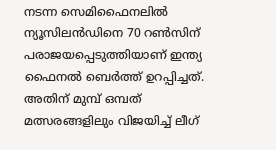നടന്ന സെമിഫൈനലിൽ ന്യൂസിലൻഡിനെ 70 റൺസിന് പരാജയപ്പെടുത്തിയാണ് ഇന്ത്യ ഫൈനൽ ബെർത്ത് ഉറപ്പിച്ചത്. അതിന് മുമ്പ് ഒമ്പത് മത്സരങ്ങളിലും വിജയിച്ച് ലീഗ്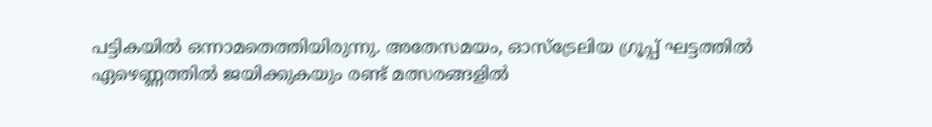പട്ടികയിൽ ഒന്നാമതെത്തിയിരുന്നു. അതേസമയം, ഓസ്ട്രേലിയ ഗ്രൂപ്പ് ഘട്ടത്തിൽ ഏഴെണ്ണത്തിൽ ജയിക്കുകയും രണ്ട് മത്സരങ്ങളിൽ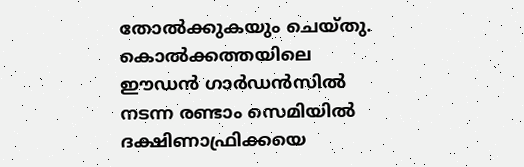തോൽക്കുകയും ചെയ്തു. കൊൽക്കത്തയിലെ ഈഡൻ ഗാർഡൻസിൽ നടന്ന രണ്ടാം സെമിയിൽ ദക്ഷിണാഫ്രിക്കയെ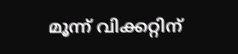മൂന്ന് വിക്കറ്റിന്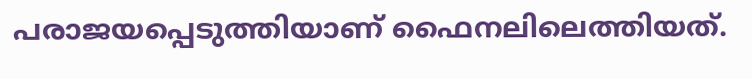പരാജയപ്പെടുത്തിയാണ് ഫൈനലിലെത്തിയത്.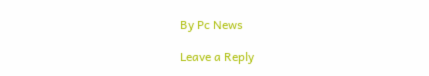By Pc News

Leave a Reply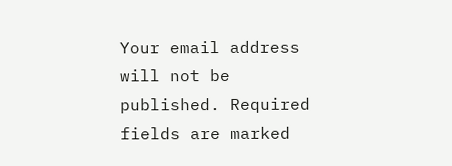Your email address will not be published. Required fields are marked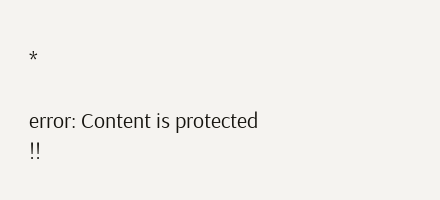*

error: Content is protected !!